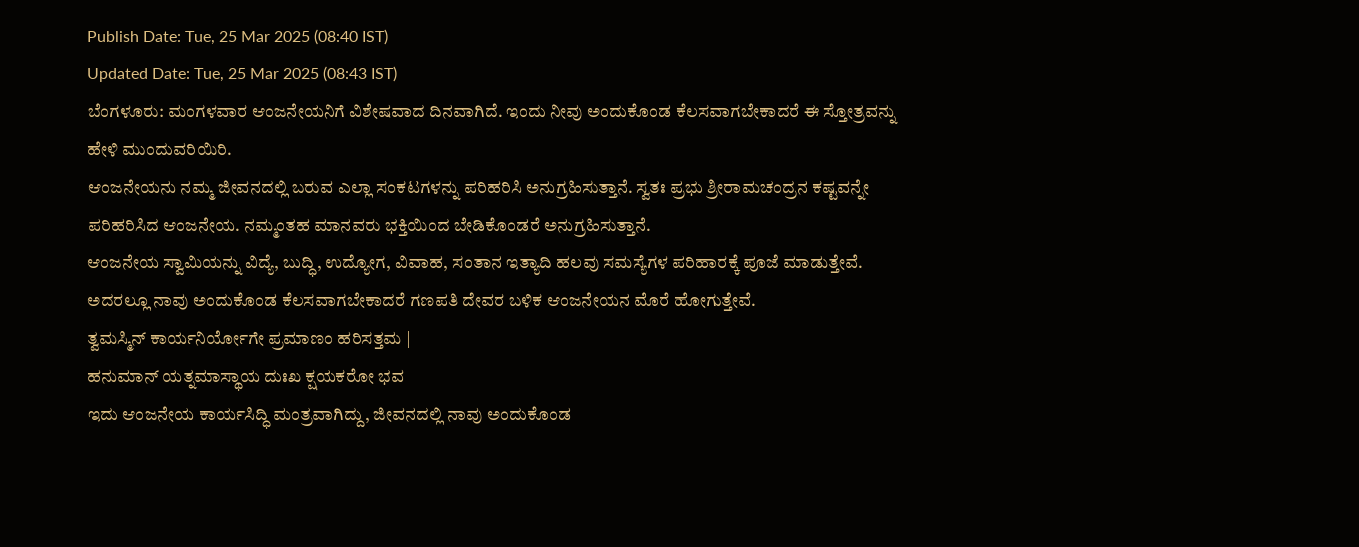Publish Date: Tue, 25 Mar 2025 (08:40 IST)
Updated Date: Tue, 25 Mar 2025 (08:43 IST)
ಬೆಂಗಳೂರು: ಮಂಗಳವಾರ ಆಂಜನೇಯನಿಗೆ ವಿಶೇಷವಾದ ದಿನವಾಗಿದೆ. ಇಂದು ನೀವು ಅಂದುಕೊಂಡ ಕೆಲಸವಾಗಬೇಕಾದರೆ ಈ ಸ್ತೋತ್ರವನ್ನು ಹೇಳಿ ಮುಂದುವರಿಯಿರಿ.
ಆಂಜನೇಯನು ನಮ್ಮ ಜೀವನದಲ್ಲಿ ಬರುವ ಎಲ್ಲಾ ಸಂಕಟಗಳನ್ನು ಪರಿಹರಿಸಿ ಅನುಗ್ರಹಿಸುತ್ತಾನೆ. ಸ್ವತಃ ಪ್ರಭು ಶ್ರೀರಾಮಚಂದ್ರನ ಕಷ್ಟವನ್ನೇ ಪರಿಹರಿಸಿದ ಆಂಜನೇಯ. ನಮ್ಮಂತಹ ಮಾನವರು ಭಕ್ತಿಯಿಂದ ಬೇಡಿಕೊಂಡರೆ ಅನುಗ್ರಹಿಸುತ್ತಾನೆ.
ಆಂಜನೇಯ ಸ್ವಾಮಿಯನ್ನು ವಿದ್ಯೆ, ಬುದ್ಧಿ, ಉದ್ಯೋಗ, ವಿವಾಹ, ಸಂತಾನ ಇತ್ಯಾದಿ ಹಲವು ಸಮಸ್ಯೆಗಳ ಪರಿಹಾರಕ್ಕೆ ಪೂಜೆ ಮಾಡುತ್ತೇವೆ. ಅದರಲ್ಲೂ ನಾವು ಅಂದುಕೊಂಡ ಕೆಲಸವಾಗಬೇಕಾದರೆ ಗಣಪತಿ ದೇವರ ಬಳಿಕ ಆಂಜನೇಯನ ಮೊರೆ ಹೋಗುತ್ತೇವೆ.
ತ್ವಮಸ್ಮಿನ್ ಕಾರ್ಯನಿರ್ಯೋಗೇ ಪ್ರಮಾಣಂ ಹರಿಸತ್ತಮ |
ಹನುಮಾನ್ ಯತ್ನಮಾಸ್ಥಾಯ ದುಃಖ ಕ್ಷಯಕರೋ ಭವ
ಇದು ಆಂಜನೇಯ ಕಾರ್ಯಸಿದ್ಧಿ ಮಂತ್ರವಾಗಿದ್ದು, ಜೀವನದಲ್ಲಿ ನಾವು ಅಂದುಕೊಂಡ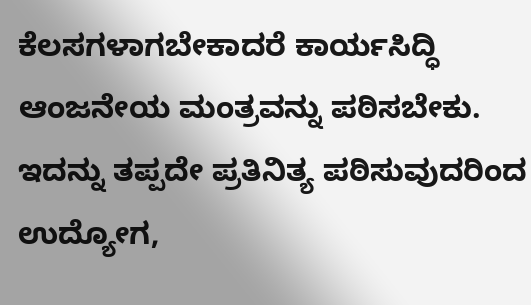ಕೆಲಸಗಳಾಗಬೇಕಾದರೆ ಕಾರ್ಯಸಿದ್ಧಿ ಆಂಜನೇಯ ಮಂತ್ರವನ್ನು ಪಠಿಸಬೇಕು. ಇದನ್ನು ತಪ್ಪದೇ ಪ್ರತಿನಿತ್ಯ ಪಠಿಸುವುದರಿಂದ ಉದ್ಯೋಗ,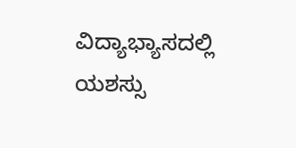ವಿದ್ಯಾಭ್ಯಾಸದಲ್ಲಿ ಯಶಸ್ಸು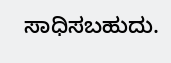ಸಾಧಿಸಬಹುದು.